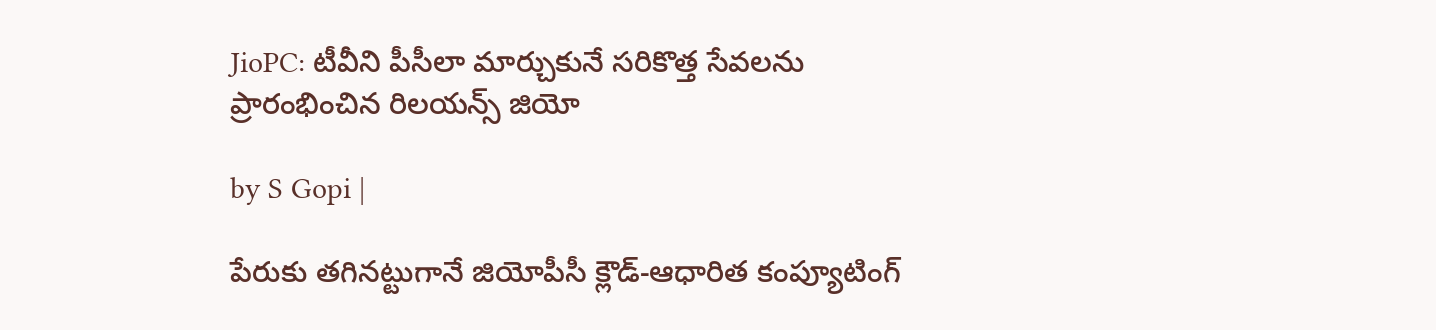JioPC: టీవీని పీసీలా మార్చుకునే సరికొత్త సేవలను ప్రారంభించిన రిలయన్స్ జియో

by S Gopi |

పేరుకు తగినట్టుగానే జియోపీసీ క్లౌడ్-ఆధారిత కంప్యూటింగ్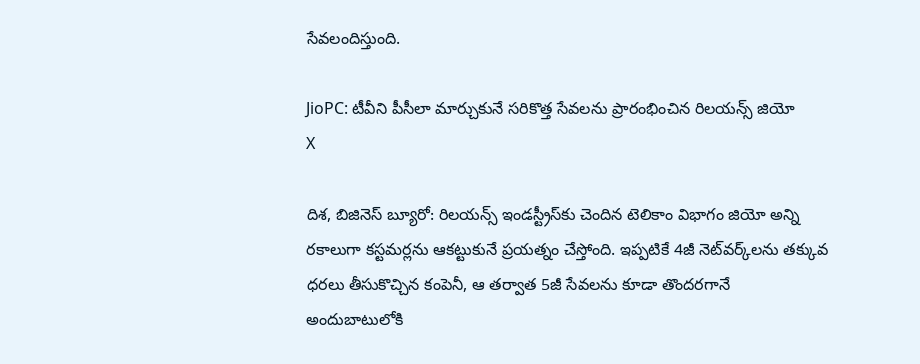సేవలందిస్తుంది.

JioPC: టీవీని పీసీలా మార్చుకునే సరికొత్త సేవలను ప్రారంభించిన రిలయన్స్ జియో
X

దిశ, బిజినెస్ బ్యూరో: రిలయన్స్ ఇండస్ట్రీస్‌కు చెందిన టెలికాం విభాగం జియో అన్ని రకాలుగా కస్టమర్లను ఆకట్టుకునే ప్రయత్నం చేస్తోంది. ఇప్పటికే 4జీ నెట్‌వర్క్‌లను తక్కువ ధరలు తీసుకొచ్చిన కంపెనీ, ఆ తర్వాత 5జీ సేవలను కూడా తొందరగానే అందుబాటులోకి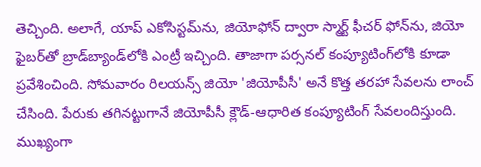తెచ్చింది. అలాగే, యాప్‌ ఎకోసిస్టమ్‌ను, జియోఫోన్ ద్వారా స్మార్ట్ ఫీచర్ ఫోన్‌ను, జియో ఫైబర్‌తో బ్రాడ్‌బ్యాండ్‌లోకి ఎంట్రీ ఇచ్చింది. తాజాగా పర్సనల్ కంప్యూటింగ్‌లోకి కూడా ప్రవేశించింది. సోమవారం రిలయన్స్ జియో 'జియోపీసీ' అనే కొత్త తరహా సేవలను లాంచ్ చేసింది. పేరుకు తగినట్టుగానే జియోపీసీ క్లౌడ్-ఆధారిత కంప్యూటింగ్ సేవలందిస్తుంది. ముఖ్యంగా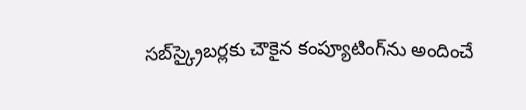సబ్‌స్క్రైబర్లకు చౌకైన కంప్యూటింగ్‌ను అందించే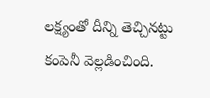లక్ష్యంతో దీన్ని తెచ్చినట్టు కంపెనీ వెల్లడించింది.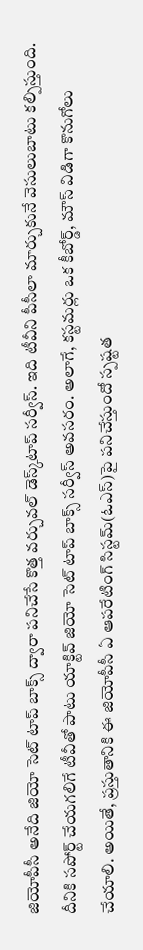జియోపీసీ అనేది జియో సెట్ టాప్ బాక్స్ ద్వారా పనిచేసే కొత్త వర్చువల్ డెస్క్‌టాప్ సర్వీస్. ఇది టీవీని పీసీలా మార్చుకునే వెసులుబాటు కల్పిస్తుంది. దీనికి సపోర్ట్ చేయగలిగే టీవీతో పాటు యాక్టివ్ జియో సెట్ టాప్ బాక్స్ సర్వీస్ అవసరం. అలాగే, కస్టమర్లు ఒక కీబోర్డ్, మౌస్ విడిగా కొనుగోలు చేయాలి. అయితే, ప్రస్తుతానికి ఈ జియోపీసీ ఏ ఆపరేటింగ్ సిస్టమ్(ఓఎస్)పై పనిచేస్తుందో స్పష్టత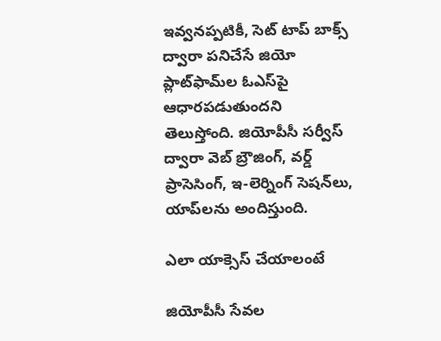ఇవ్వనప్పటికీ, సెట్ టాప్ బాక్స్‌ ద్వారా పనిచేసే జియో ప్లాట్‌ఫామ్‌ల ఓఎస్‌పై ఆధారపడుతుందని తెలుస్తోంది. జియోపీసీ సర్వీస్ ద్వారా వెబ్ బ్రౌజింగ్, వర్డ్ ప్రాసెసింగ్, ఇ-లెర్నింగ్ సెషన్‌లు, యాప్‌లను అందిస్తుంది.

ఎలా యాక్సెస్ చేయాలంటే

జియోపీసీ సేవల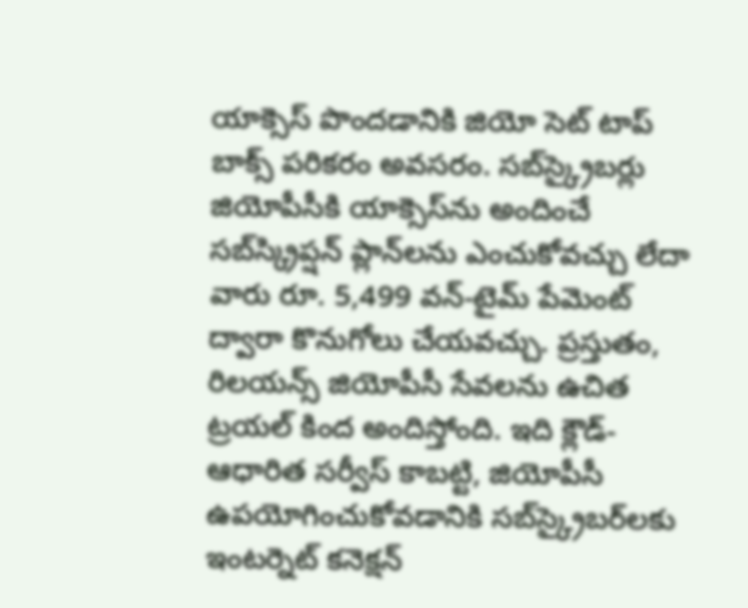యాక్సెస్ పొందడానికి జియో సెట్ టాప్ బాక్స్ పరికరం అవసరం. సబ్‌స్క్రైబర్లు జియోపీసీకి యాక్సెస్‌ను అందించే సబ్‌స్క్రిప్షన్ ప్లాన్‌లను ఎంచుకోవచ్చు లేదా వారు రూ. 5,499 వన్-టైమ్ పేమెంట్ ద్వారా కొనుగోలు చేయవచ్చు. ప్రస్తుతం, రిలయన్స్ జియోపీసీ సేవలను ఉచిత ట్రయల్‌ కింద అందిస్తోంది. ఇది క్లౌడ్-ఆధారిత సర్వీస్ కాబట్టి, జియోపీసీ ఉపయోగించుకోవడానికి సబ్‌స్క్రైబర్‌లకు ఇంటర్నెట్ కనెక్షన్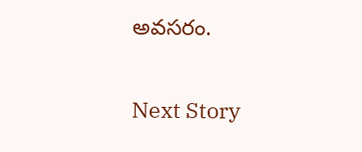అవసరం.

Next Story